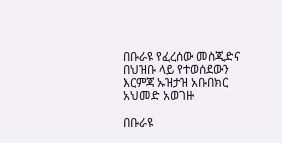በቡራዩ የፈረሰው መስጂድና በህዝቡ ላይ የተወሰደውን እርምጃ ኡዝታዝ አቡበክር አህመድ አወገዙ

በቡራዩ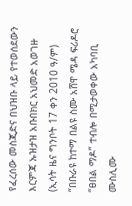የፈረሰው መስጂድና በህዝቡ ላይ የተወሰደውን እርምጃ ኡዝታዝ አቡበክር አህመድ አወገዙ
(ኢሳት ዜና ግንቦት 17 ቀን 2010 ዓ/ም) “በቡራዩ ከተማ በልዩ ስሙ አሸዋ ሜዳ ፍሪዶሮ “ፀበል ማዶ” ተብሎ በሚታወቀው አካባቢ ሙስሊሙ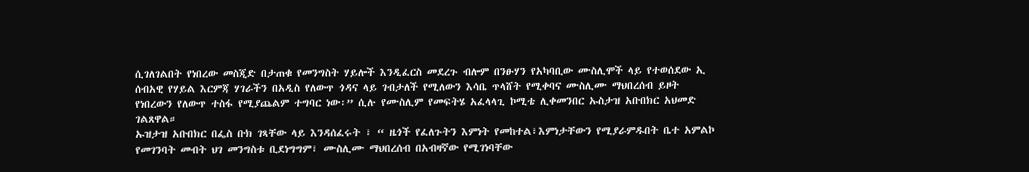ሲገለገልበት የነበረው መስጂድ በታጠቁ የመንግስት ሃይሎች እንዲፈርስ መደረጉ ብሎም በንፁሃን የአካባቢው ሙስሊሞች ላይ የተወሰደው ኢ ሰብአዊ የሃይል እርምጃ ሃገራችን በአዲስ የለውጥ ጎዳና ላይ ገብታለች የሚለውን እሳቤ ጥላሸት የሚቀባና ሙስሊሙ ማህበረሰብ ይዞት የነበረውን የለውጥ ተስፋ የሚያጨልም ተግባር ነው፡” ሲሉ የሙስሊም የመፍትሄ አፈላላጊ ኮሚቴ ሊቀመንበር ኡስታዝ አቡበክር አህመድ ገልጸዋል።
ኡዝታዝ አቡበክር በፌስ ቡክ ገጻቸው ላይ እንዳሰፈሩት ፣ “ ዜጎች የፈለጉትን እምነት የመከተል፣እምነታቸውን የሚያራምዱበት ቤተ አምልኮ የመገንባት መብት ህገ መንግስቱ ቢደነግግም፣ ሙስሊሙ ማህበረሰብ በአብዛኛው የሚገነባቸው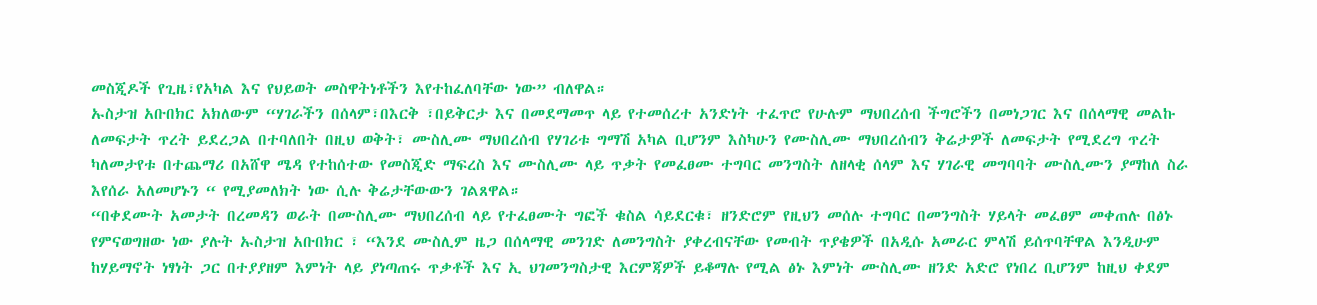መስጂዶች የጊዜ፣የአካል እና የህይወት መስዋትነቶችን እየተከፈለባቸው ነው” ብለዋል።
ኡስታዝ አቡበክር አክለውም “ሃገራችን በሰላም፣በእርቅ ፣በይቅርታ እና በመደማመጥ ላይ የተመሰረተ አንድነት ተፈጥሮ የሁሉም ማህበረሰብ ችግሮችን በመነጋገር እና በሰላማዊ መልኩ ለመፍታት ጥረት ይደረጋል በተባለበት በዚህ ወቅት፣ ሙስሊሙ ማህበረሰብ የሃገሪቱ ግማሽ አካል ቢሆንም እስካሁን የሙስሊሙ ማህበረሰብን ቅሬታዎች ለመፍታት የሚደረግ ጥረት ካለመታየቱ በተጨማሪ በአሸዋ ሜዳ የተከሰተው የመስጂድ ማፍረስ እና ሙስሊሙ ላይ ጥቃት የመፈፀሙ ተግባር መንግስት ለዘላቂ ሰላም እና ሃገራዊ መግባባት ሙስሊሙን ያማከለ ስራ እየሰራ አለመሆኑን “ የሚያመለክት ነው ሲሉ ቅሬታቸውውን ገልጸዋል።
“በቀደሙት አመታት በረመዳን ወራት በሙስሊሙ ማህበረሰብ ላይ የተፈፀሙት ግፎች ቁስል ሳይደርቁ፣ ዘንድሮም የዚህን መሰሉ ተግባር በመንግስት ሃይላት መፈፀም መቀጠሉ በፅኑ የምናወግዘው ነው ያሉት ኡስታዝ አቡበክር ፣ “እንደ ሙስሊም ዜጋ በሰላማዊ መንገድ ለመንግስት ያቀረብናቸው የመብት ጥያቄዎች በአዲሱ አመራር ምላሽ ይሰጥባቸዋል እንዲሁም ከሃይማኖት ነፃነት ጋር በተያያዘም እምነት ላይ ያነጣጠሩ ጥቃቶች እና ኢ ህገመንግስታዊ እርምጃዎች ይቆማሉ የሚል ፅኑ እምነት ሙስሊሙ ዘንድ አድሮ የነበረ ቢሆንም ከዚህ ቀደም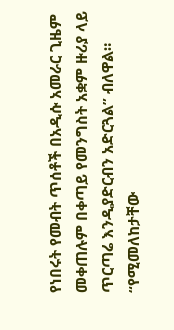የነበሩት የመብት ጥሰቶች በአዲሱ አመራር ጊዜም መቀጠሉም በቀጣይ የመንግስት አቋም ዙሪያ ላይ ጥርጣሬ እንዲያድርብን አድርጓል” ብለዋል።
“የሚመለከታቸው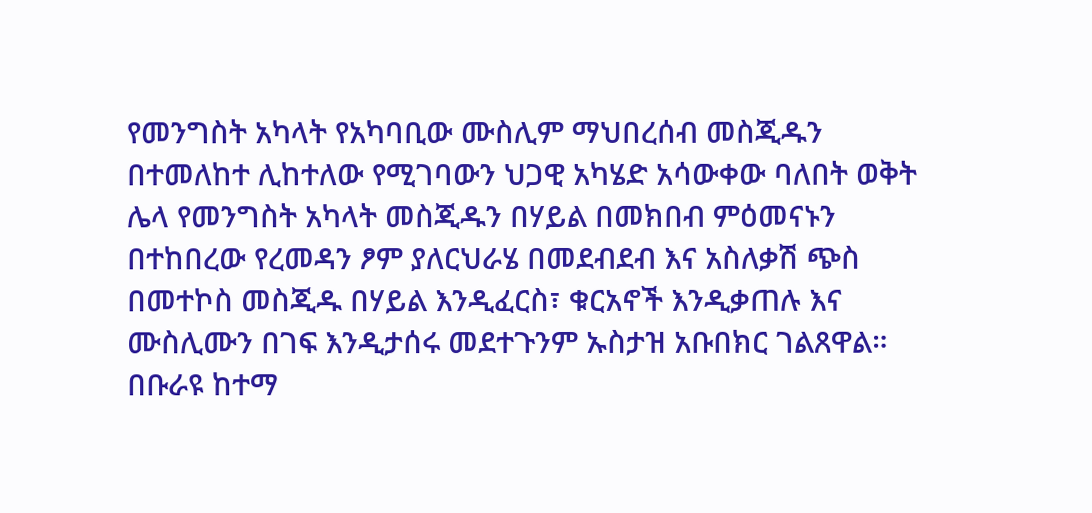የመንግስት አካላት የአካባቢው ሙስሊም ማህበረሰብ መስጂዱን በተመለከተ ሊከተለው የሚገባውን ህጋዊ አካሄድ አሳውቀው ባለበት ወቅት ሌላ የመንግስት አካላት መስጂዱን በሃይል በመክበብ ምዕመናኑን በተከበረው የረመዳን ፆም ያለርህራሄ በመደብደብ እና አስለቃሽ ጭስ በመተኮስ መስጂዱ በሃይል እንዲፈርስ፣ ቁርአኖች እንዲቃጠሉ እና ሙስሊሙን በገፍ እንዲታሰሩ መደተጉንም ኡስታዝ አቡበክር ገልጸዋል።
በቡራዩ ከተማ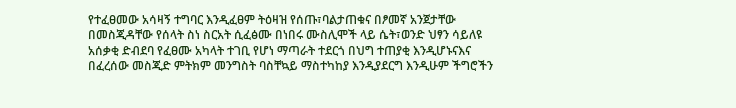የተፈፀመው አሳዛኝ ተግባር እንዲፈፀም ትዕዛዝ የሰጡ፣ባልታጠቁና በፆመኛ አንጀታቸው በመስጂዳቸው የሰላት ስነ ስርአት ሲፈፅሙ በነበሩ ሙስሊሞች ላይ ሴት፣ወንድ ህፃን ሳይለዩ አሰቃቂ ድብደባ የፈፀሙ አካላት ተገቢ የሆነ ማጣራት ተደርጎ በህግ ተጠያቂ እንዲሆኑናእና በፈረሰው መስጂድ ምትክም መንግስት ባስቸኳይ ማስተካከያ እንዲያደርግ እንዲሁም ችግሮችን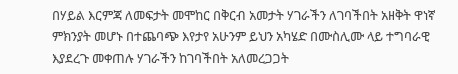በሃይል እርምጃ ለመፍታት መሞከር በቅርብ አመታት ሃገራችን ለገባችበት አዘቅት ዋነኛ ምክንያት መሆኑ በተጨባጭ እየታየ አሁንም ይህን አካሄድ በሙስሊሙ ላይ ተግባራዊ እያደረጉ መቀጠሉ ሃገራችን ከገባችበት አለመረጋጋት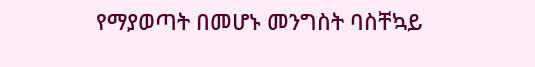የማያወጣት በመሆኑ መንግስት ባስቸኳይ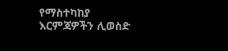የማስተካከያ እርምጃዎችን ሊወስድ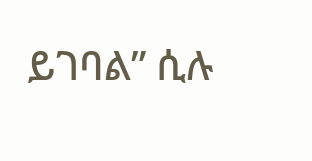ይገባል” ሲሉ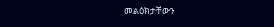መልዕክታቸውን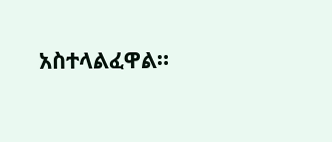አስተላልፈዋል።